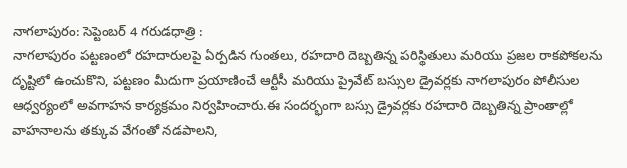నాగలాపురం: సెప్టెంబర్ 4 గరుడధాత్రి :
నాగలాపురం పట్టణంలో రహదారులపై ఏర్పడిన గుంతలు, రహదారి దెబ్బతిన్న పరిస్థితులు మరియు ప్రజల రాకపోకలను దృష్టిలో ఉంచుకొని, పట్టణం మీదుగా ప్రయాణించే ఆర్టీసీ మరియు ప్రైవేట్ బస్సుల డ్రైవర్లకు నాగలాపురం పోలీసుల ఆధ్వర్యంలో అవగాహన కార్యక్రమం నిర్వహించారు.ఈ సందర్భంగా బస్సు డ్రైవర్లకు రహదారి దెబ్బతిన్న ప్రాంతాల్లో వాహనాలను తక్కువ వేగంతో నడపాలని,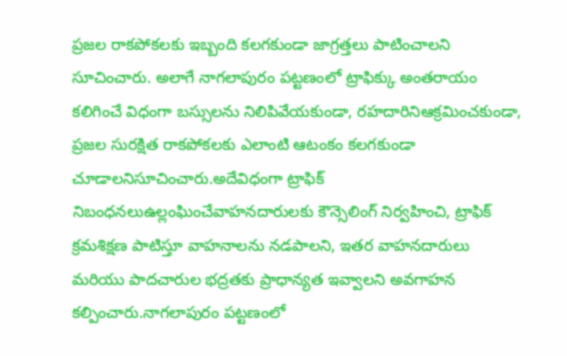ప్రజల రాకపోకలకు ఇబ్బంది కలగకుండా జాగ్రత్తలు పాటించాలని సూచించారు. అలాగే నాగలాపురం పట్టణంలో ట్రాఫిక్కు అంతరాయం కలిగించే విధంగా బస్సులను నిలిపివేయకుండా, రహదారినిఆక్రమించకుండా, ప్రజల సురక్షిత రాకపోకలకు ఎలాంటి ఆటంకం కలగకుండా చూడాలనిసూచించారు.అదేవిధంగా ట్రాఫిక్ నిబంధనలుఉల్లంఘించేవాహనదారులకు కౌన్సెలింగ్ నిర్వహించి, ట్రాఫిక్ క్రమశిక్షణ పాటిస్తూ వాహనాలను నడపాలని, ఇతర వాహనదారులు మరియు పాదచారుల భద్రతకు ప్రాధాన్యత ఇవ్వాలని అవగాహన కల్పించారు.నాగలాపురం పట్టణంలో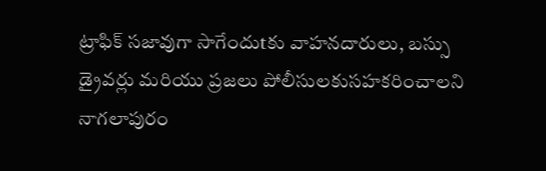ట్రాఫిక్ సజావుగా సాగేందుtకు వాహనదారులు, బస్సు డ్రైవర్లు మరియు ప్రజలు పోలీసులకుసహకరించాలని నాగలాపురం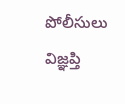పోలీసులు విజ్ఞప్తి